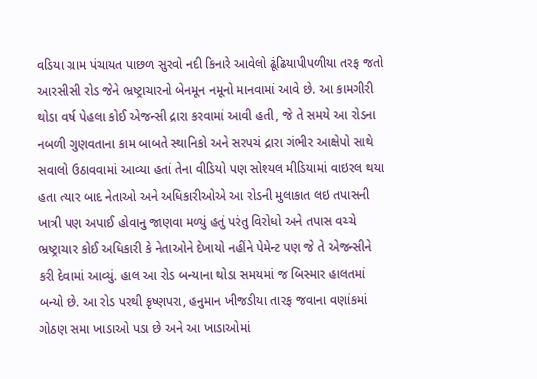વડિયા ગ્રામ પંચાયત પાછળ સુરવો નદી કિનારે આવેલો ઢૂંઢિયાપીપળીયા તરફ જતો આરસીસી રોડ જેને ભ્રષ્ટ્રાચારનો બેનમૂન નમૂનો માનવામાં આવે છે. આ કામગીરી થોડા વર્ષ પેહલા કોઈ એજન્સી દ્રારા કરવામાં આવી હતી, જે તે સમયે આ રોડના નબળી ગુણવતાના કામ બાબતે સ્થાનિકો અને સરપચં દ્રારા ગંભીર આક્ષેપો સાથે સવાલો ઉઠાવવામાં આવ્યા હતાં તેના વીડિયો પણ સોશ્યલ મીડિયામાં વાઇરલ થયા હતા ત્યાર બાદ નેતાઓ અને અધિકારીઓએ આ રોડની મુલાકાત લઇ તપાસની ખાત્રી પણ અપાઈ હોવાનુ જાણવા મળ્યું હતું પરંતુ વિરોધો અને તપાસ વચ્ચે ભ્રષ્ટ્રાચાર કોઈ અધિકારી કે નેતાઓને દેખાયો નહીંને પેમેન્ટ પણ જે તે એજન્સીને કરી દેવામાં આવ્યું. હાલ આ રોડ બન્યાના થોડા સમયમાં જ બિસ્માર હાલતમાં બન્યો છે. આ રોડ પરથી કૃષ્ણપરા, હનુમાન ખીજડીયા તારફ જવાના વણાંકમાં ગોઠણ સમા ખાડાઓ પડા છે અને આ ખાડાઓમાં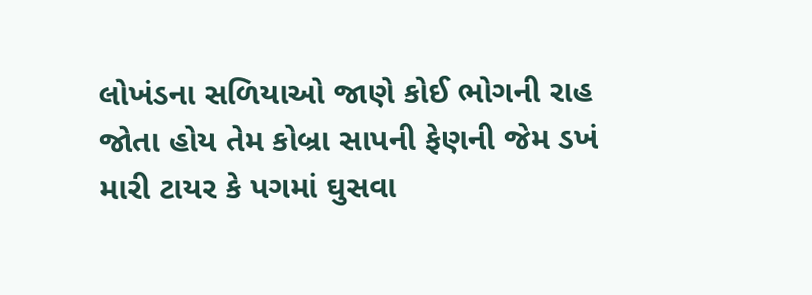લોખંડના સળિયાઓ જાણે કોઈ ભોગની રાહ જોતા હોય તેમ કોબ્રા સાપની ફેણની જેમ ડખં મારી ટાયર કે પગમાં ઘુસવા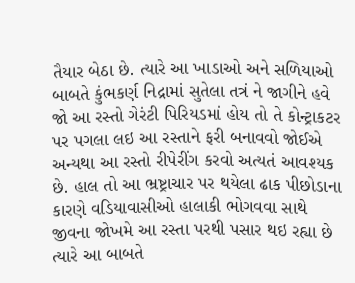તૈયાર બેઠા છે. ત્યારે આ ખાડાઓ અને સળિયાઓ બાબતે કુંભકર્ણ નિદ્રામાં સુતેલા તત્રં ને જાગીને હવે જો આ રસ્તો ગેરંટી પિરિયડમાં હોય તો તે કોન્ટ્રાકટર પર પગલા લઇ આ રસ્તાને ફરી બનાવવો જોઈએ અન્યથા આ રસ્તો રીપેરીંગ કરવો અત્યતં આવશ્યક છે. હાલ તો આ ભ્રષ્ટ્રાચાર પર થયેલા ઢાક પીછોડાના કારણે વડિયાવાસીઓ હાલાકી ભોગવવા સાથે જીવના જોખમે આ રસ્તા પરથી પસાર થઇ રહ્યા છે ત્યારે આ બાબતે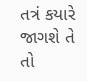તત્રં કયારે જાગશે તે તો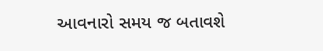આવનારો સમય જ બતાવશે